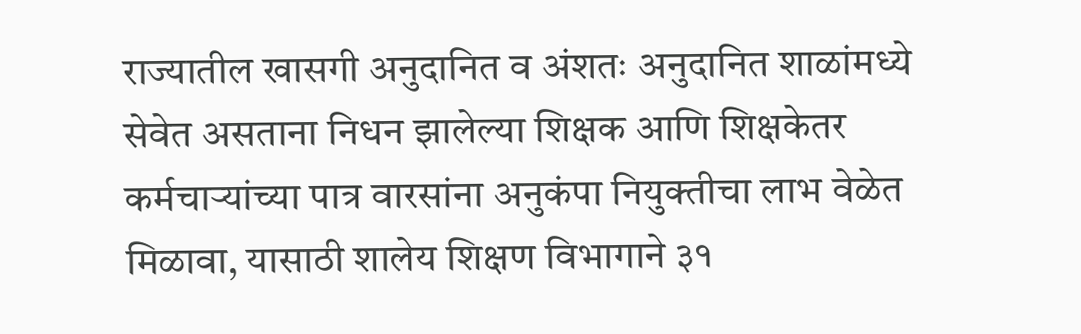राज्यातील खासगी अनुदानित व अंशतः अनुदानित शाळांमध्ये सेवेत असताना निधन झालेल्या शिक्षक आणि शिक्षकेतर कर्मचाऱ्यांच्या पात्र वारसांना अनुकंपा नियुक्तीचा लाभ वेळेत मिळावा, यासाठी शालेय शिक्षण विभागाने ३१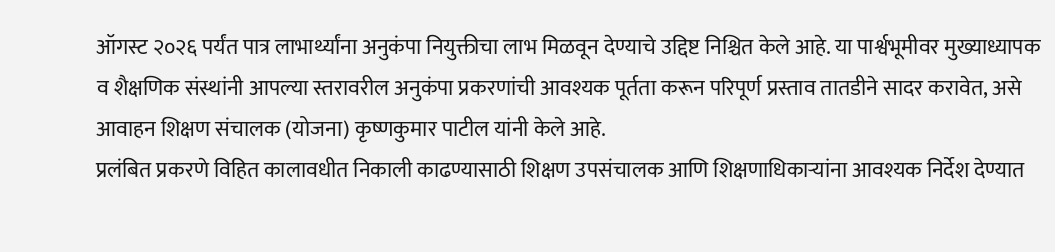ऑगस्ट २०२६ पर्यंत पात्र लाभार्थ्यांना अनुकंपा नियुक्तीचा लाभ मिळवून देण्याचे उद्दिष्ट निश्चित केले आहे. या पार्श्वभूमीवर मुख्याध्यापक व शैक्षणिक संस्थांनी आपल्या स्तरावरील अनुकंपा प्रकरणांची आवश्यक पूर्तता करून परिपूर्ण प्रस्ताव तातडीने सादर करावेत, असे आवाहन शिक्षण संचालक (योजना) कृष्णकुमार पाटील यांनी केले आहे.
प्रलंबित प्रकरणे विहित कालावधीत निकाली काढण्यासाठी शिक्षण उपसंचालक आणि शिक्षणाधिकाऱ्यांना आवश्यक निर्देश देण्यात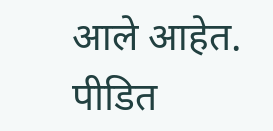आले आहेत. पीडित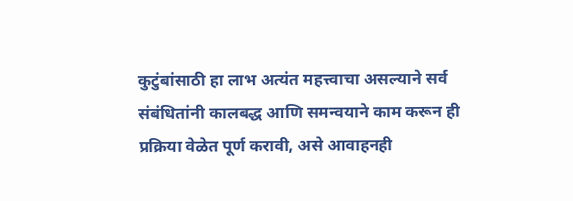कुटुंबांसाठी हा लाभ अत्यंत महत्त्वाचा असल्याने सर्व संबंधितांनी कालबद्ध आणि समन्वयाने काम करून ही प्रक्रिया वेळेत पूर्ण करावी, असे आवाहनही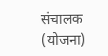संचालक (योजना)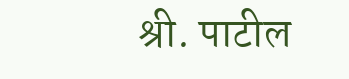श्री. पाटील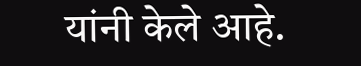यांनी केले आहे.